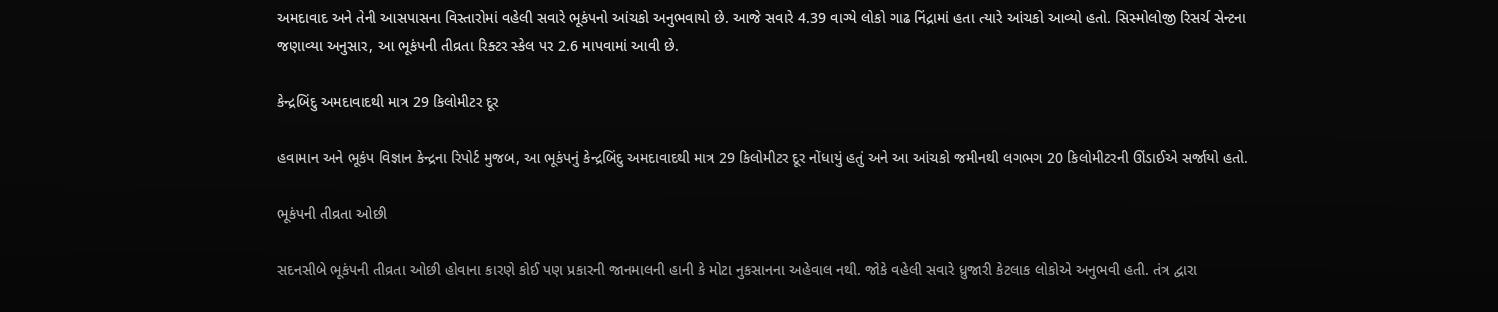અમદાવાદ અને તેની આસપાસના વિસ્તારોમાં વહેલી સવારે ભૂકંપનો આંચકો અનુભવાયો છે. આજે સવારે 4.39 વાગ્યે લોકો ગાઢ નિંદ્રામાં હતા ત્યારે આંચકો આવ્યો હતો. સિસ્મોલોજી રિસર્ચ સેન્ટના જણાવ્યા અનુસાર, આ ભૂકંપની તીવ્રતા રિક્ટર સ્કેલ પર 2.6 માપવામાં આવી છે.

કેન્દ્રબિંદુ અમદાવાદથી માત્ર 29 કિલોમીટર દૂર

હવામાન અને ભૂકંપ વિજ્ઞાન કેન્દ્રના રિપોર્ટ મુજબ, આ ભૂકંપનું કેન્દ્રબિંદુ અમદાવાદથી માત્ર 29 કિલોમીટર દૂર નોંધાયું હતું અને આ આંચકો જમીનથી લગભગ 20 કિલોમીટરની ઊંડાઈએ સર્જાયો હતો.

ભૂકંપની તીવ્રતા ઓછી

સદનસીબે ભૂકંપની તીવ્રતા ઓછી હોવાના કારણે કોઈ પણ પ્રકારની જાનમાલની હાની કે મોટા નુકસાનના અહેવાલ નથી. જોકે વહેલી સવારે ધ્રુજારી કેટલાક લોકોએ અનુભવી હતી. તંત્ર દ્વારા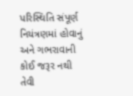પરિસ્થિતિ સંપૂર્ણ નિયંત્રણમાં હોવાનું અને ગભરાવાની કોઈ જરૂર નથી તેવી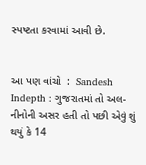સ્પષ્ટતા કરવામાં આવી છે.


આ પણ વાંચો  :  Sandesh Indepth : ગુજરાતમાં તો અલ-નીનોની અસર હતી તો પછી એવું શું થયું કે 14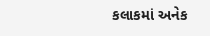કલાકમાં અનેક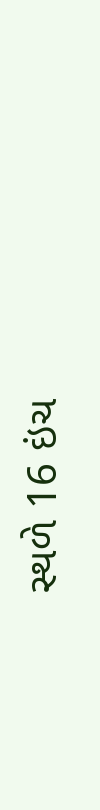સ્થળે 16 ઇંચ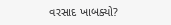વરસાદ ખાબક્યો?